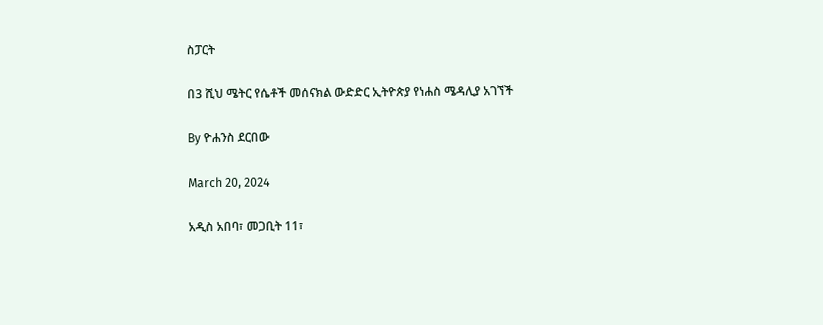ስፓርት

በ3 ሺህ ሜትር የሴቶች መሰናክል ውድድር ኢትዮጵያ የነሐስ ሜዳሊያ አገኘች

By ዮሐንስ ደርበው

March 20, 2024

አዲስ አበባ፣ መጋቢት 11፣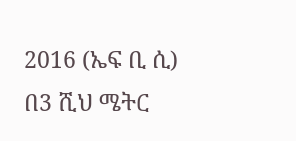2016 (ኤፍ ቢ ሲ) በ3 ሺህ ሜትር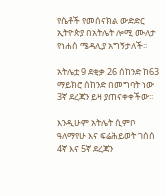የሴቶች የመሰናክል ውድድር ኢትዮጵያ በአትሌት ሎሚ ሙለታ የነሐስ ሜዳሊያ አግኝታለች፡፡

አትሌቷ 9 ደቂቃ 26 ሰከንድ ከ63 ማይክሮ ሰከንድ በመግባት ነው 3ኛ ደረጃን ይዛ ያጠናቀቀችው፡፡

እንዲሁም አትሌት ሲምቦ ዓለማየሁ እና ፍሬሕይወት ገሰሰ 4ኛ እና 5ኛ ደረጃን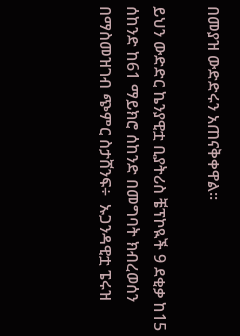በመያዝ ውድድሩን አጠናቅቀዋል፡፡

ይህን ውድድር ኬንያዊቷ ቢያትሪስ ቼፕኮዪች 9 ደቂቃ ከ15 ሰከንድ ከ61 ማይክሮ ሰከንድ በመግባት ክብረወሰን በማስመዝገብ ጭምር ስታሸንፍ÷  ኡጋንዳዊቷ ፔሩዝ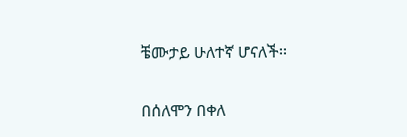ቼሙታይ ሁለተኛ ሆናለች፡፡

በሰለሞን በቀለ